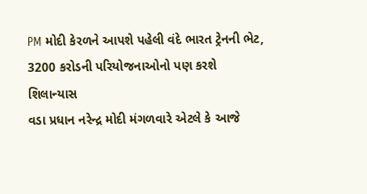PM મોદી કેરળને આપશે પહેલી વંદે ભારત ટ્રેનની ભેટ, 3200 કરોડની પરિયોજનાઓનો પણ કરશે શિલાન્યાસ
વડા પ્રધાન નરેન્દ્ર મોદી મંગળવારે એટલે કે આજે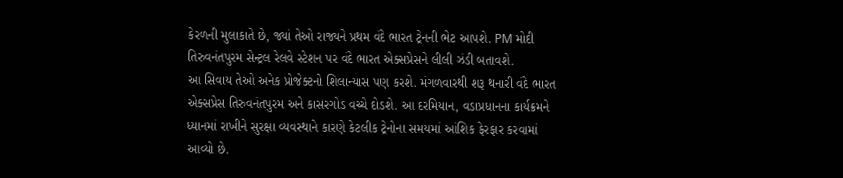કેરળની મુલાકાતે છે, જ્યાં તેઓ રાજ્યને પ્રથમ વંદે ભારત ટ્રેનની ભેટ આપશે. PM મોદી તિરુવનંતપુરમ સેન્ટ્રલ રેલવે સ્ટેશન પર વંદે ભારત એક્સપ્રેસને લીલી ઝંડી બતાવશે.
આ સિવાય તેઓ અનેક પ્રોજેક્ટનો શિલાન્યાસ પણ કરશે. મંગળવારથી શરૂ થનારી વંદે ભારત એક્સપ્રેસ તિરુવનંતપુરમ અને કાસરગોડ વચ્ચે દોડશે. આ દરમિયાન, વડાપ્રધાનના કાર્યક્રમને ધ્યાનમાં રાખીને સુરક્ષા વ્યવસ્થાને કારણે કેટલીક ટ્રેનોના સમયમાં આંશિક ફેરફાર કરવામાં આવ્યો છે.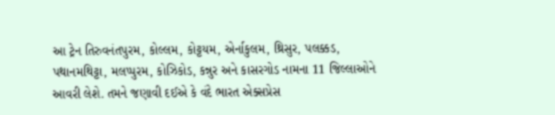આ ટ્રેન તિરુવનંતપુરમ, કોલ્લમ, કોટ્ટયમ, એર્નાકુલમ, થ્રિસુર, પલક્કડ, પથાનમથિટ્ટા, મલપ્પુરમ, કોઝિકોડ, કન્નુર અને કાસરગોડ નામના 11 જિલ્લાઓને આવરી લેશે. તમને જણાવી દઈએ કે વંદે ભારત એક્સપ્રેસ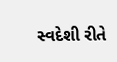સ્વદેશી રીતે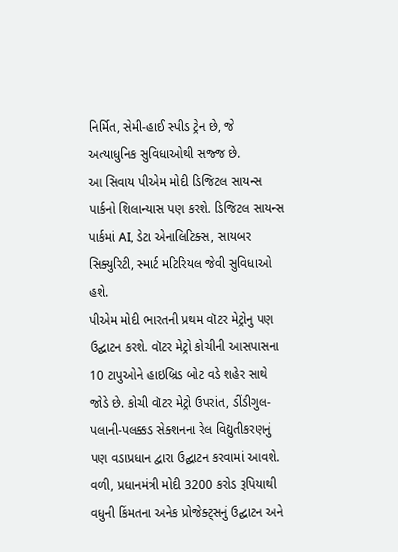નિર્મિત, સેમી-હાઈ સ્પીડ ટ્રેન છે, જે અત્યાધુનિક સુવિધાઓથી સજ્જ છે.
આ સિવાય પીએમ મોદી ડિજિટલ સાયન્સ પાર્કનો શિલાન્યાસ પણ કરશે. ડિજિટલ સાયન્સ પાર્કમાં AI, ડેટા એનાલિટિક્સ, સાયબર સિક્યુરિટી, સ્માર્ટ મટિરિયલ જેવી સુવિધાઓ હશે.
પીએમ મોદી ભારતની પ્રથમ વૉટર મેટ્રોનુ પણ ઉદ્ઘાટન કરશે. વૉટર મેટ્રો કોચીની આસપાસના 10 ટાપુઓને હાઇબ્રિડ બોટ વડે શહેર સાથે જોડે છે. કોચી વૉટર મેટ્રો ઉપરાંત, ડીંડીગુલ-પલાની-પલક્કડ સેક્શનના રેલ વિદ્યુતીકરણનું પણ વડાપ્રધાન દ્વારા ઉદ્ઘાટન કરવામાં આવશે.
વળી, પ્રધાનમંત્રી મોદી 3200 કરોડ રૂપિયાથી વધુની કિંમતના અનેક પ્રોજેક્ટ્સનું ઉદ્ઘાટન અને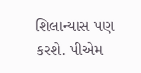શિલાન્યાસ પણ કરશે. પીએમ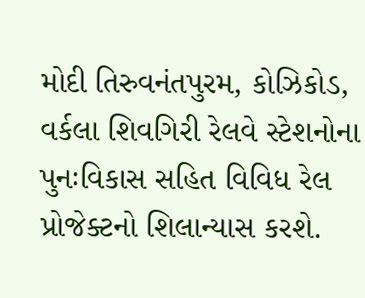મોદી તિરુવનંતપુરમ, કોઝિકોડ, વર્કલા શિવગિરી રેલવે સ્ટેશનોના પુનઃવિકાસ સહિત વિવિધ રેલ પ્રોજેક્ટનો શિલાન્યાસ કરશે.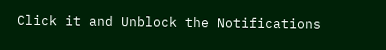Click it and Unblock the Notifications